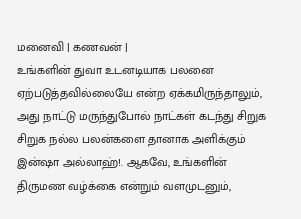மனைவி | கணவன் |
உங்களின் துவா உடனடியாக பலனை ஏற்படுத்தவில்லையே என்ற ஏக்கமிருந்தாலும், அது நாட்டு மருந்துபோல் நாட்கள் கடந்து சிறுக சிறுக நல்ல பலன்களை தானாக அளிக்கும் இன்ஷா அல்லாஹ்!. ஆகவே, உங்களின் திருமண வழ்க்கை என்றும் வளமுடனும்,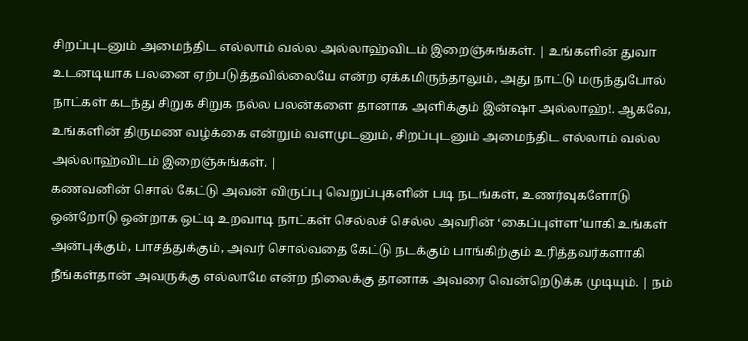சிறப்புடனும் அமைந்திட எல்லாம் வல்ல அல்லாஹ்விடம் இறைஞ்சுங்கள். | உங்களின் துவா உடனடியாக பலனை ஏற்படுத்தவில்லையே என்ற ஏக்கமிருந்தாலும், அது நாட்டு மருந்துபோல் நாட்கள் கடந்து சிறுக சிறுக நல்ல பலன்களை தானாக அளிக்கும் இன்ஷா அல்லாஹ்!. ஆகவே, உங்களின் திருமண வழ்க்கை என்றும் வளமுடனும், சிறப்புடனும் அமைந்திட எல்லாம் வல்ல அல்லாஹ்விடம் இறைஞ்சுங்கள். |
கணவனின் சொல் கேட்டு அவன் விருப்பு வெறுப்புகளின் படி நடங்கள், உணர்வுகளோடு ஒன்றோடு ஒன்றாக ஒட்டி உறவாடி நாட்கள் செல்லச் செல்ல அவரின் ‘கைப்புள்ள’யாகி உங்கள் அன்புக்கும், பாசத்துக்கும், அவர் சொல்வதை கேட்டு நடக்கும் பாங்கிற்கும் உரித்தவர்களாகி நீங்கள்தான் அவருக்கு எல்லாமே என்ற நிலைக்கு தானாக அவரை வென்றெடுக்க முடியும். | நம்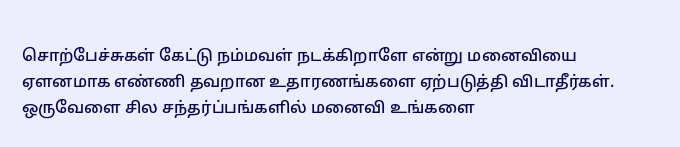சொற்பேச்சுகள் கேட்டு நம்மவள் நடக்கிறாளே என்று மனைவியை ஏளனமாக எண்ணி தவறான உதாரணங்களை ஏற்படுத்தி விடாதீர்கள். ஒருவேளை சில சந்தர்ப்பங்களில் மனைவி உங்களை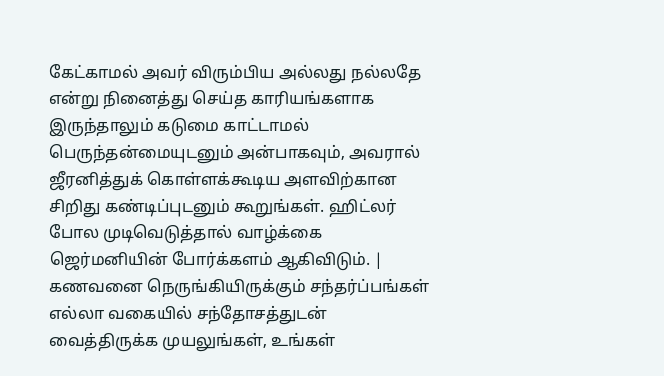கேட்காமல் அவர் விரும்பிய அல்லது நல்லதே என்று நினைத்து செய்த காரியங்களாக இருந்தாலும் கடுமை காட்டாமல் பெருந்தன்மையுடனும் அன்பாகவும், அவரால் ஜீரனித்துக் கொள்ளக்கூடிய அளவிற்கான சிறிது கண்டிப்புடனும் கூறுங்கள். ஹிட்லர் போல முடிவெடுத்தால் வாழ்க்கை ஜெர்மனியின் போர்க்களம் ஆகிவிடும். |
கணவனை நெருங்கியிருக்கும் சந்தர்ப்பங்கள் எல்லா வகையில் சந்தோசத்துடன் வைத்திருக்க முயலுங்கள், உங்கள்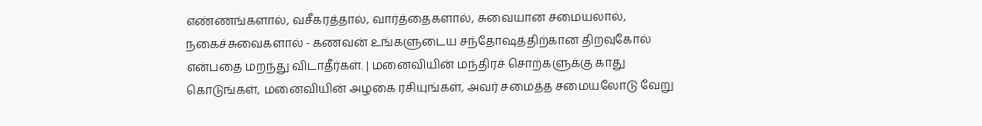எண்ணங்களால், வசீகரத்தால், வார்த்தைகளால், சுவையான சமையலால், நகைச்சுவைகளால் - கணவன் உங்களுடைய சந்தோஷத்திற்கான திறவுகோல் என்பதை மறந்து விடாதீர்கள். | மனைவியின் மந்திரச் சொற்களுக்கு காது கொடுங்கள், மனைவியின் அழகை ரசியுங்கள், அவர் சமைத்த சமையலோடு வேறு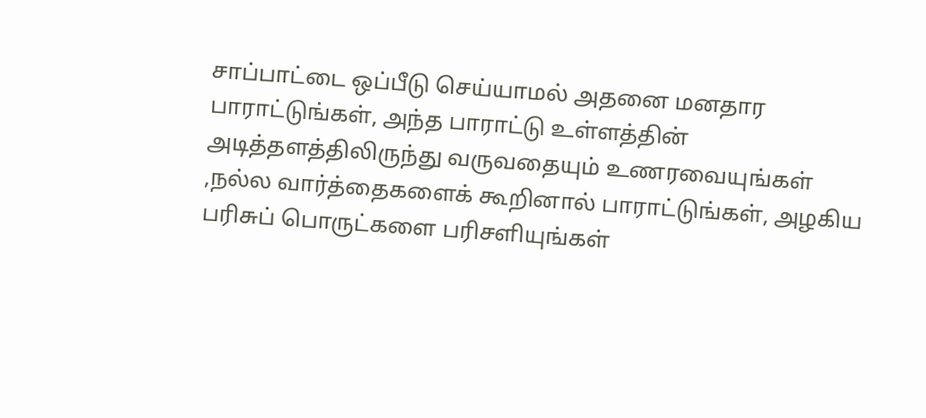சாப்பாட்டை ஒப்பீடு செய்யாமல் அதனை மனதார பாராட்டுங்கள், அந்த பாராட்டு உள்ளத்தின் அடித்தளத்திலிருந்து வருவதையும் உணரவையுங்கள் ,நல்ல வார்த்தைகளைக் கூறினால் பாராட்டுங்கள், அழகிய பரிசுப் பொருட்களை பரிசளியுங்கள்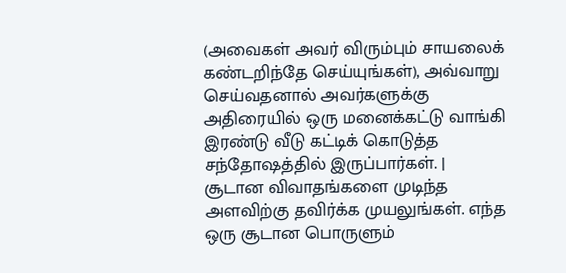(அவைகள் அவர் விரும்பும் சாயலைக் கண்டறிந்தே செய்யுங்கள்), அவ்வாறு செய்வதனால் அவர்களுக்கு அதிரையில் ஒரு மனைக்கட்டு வாங்கி இரண்டு வீடு கட்டிக் கொடுத்த சந்தோஷத்தில் இருப்பார்கள். |
சூடான விவாதங்களை முடிந்த அளவிற்கு தவிர்க்க முயலுங்கள். எந்த ஒரு சூடான பொருளும்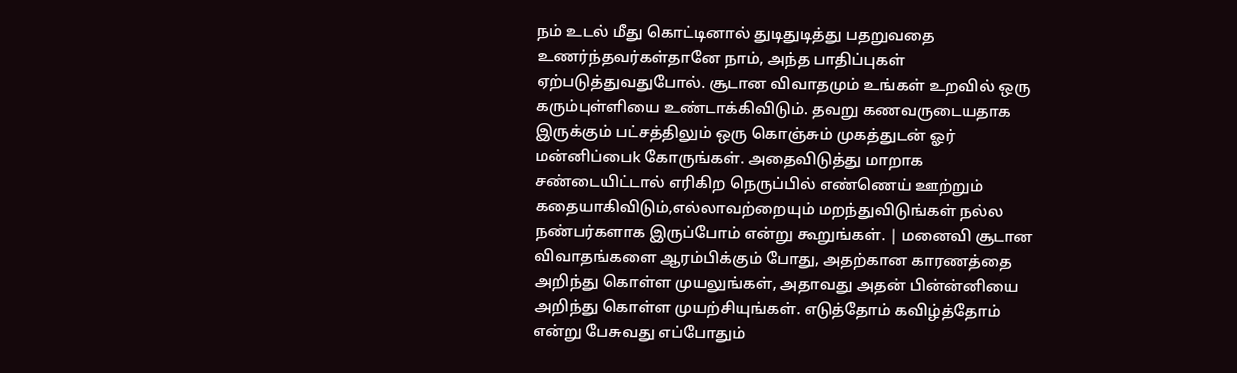நம் உடல் மீது கொட்டினால் துடிதுடித்து பதறுவதை உணர்ந்தவர்கள்தானே நாம், அந்த பாதிப்புகள் ஏற்படுத்துவதுபோல். சூடான விவாதமும் உங்கள் உறவில் ஒரு கரும்புள்ளியை உண்டாக்கிவிடும். தவறு கணவருடையதாக இருக்கும் பட்சத்திலும் ஒரு கொஞ்சும் முகத்துடன் ஓர் மன்னிப்பைk கோருங்கள். அதைவிடுத்து மாறாக சண்டையிட்டால் எரிகிற நெருப்பில் எண்ணெய் ஊற்றும் கதையாகிவிடும்,எல்லாவற்றையும் மறந்துவிடுங்கள் நல்ல நண்பர்களாக இருப்போம் என்று கூறுங்கள். | மனைவி சூடான விவாதங்களை ஆரம்பிக்கும் போது, அதற்கான காரணத்தை அறிந்து கொள்ள முயலுங்கள், அதாவது அதன் பின்ன்னியை அறிந்து கொள்ள முயற்சியுங்கள். எடுத்தோம் கவிழ்த்தோம் என்று பேசுவது எப்போதும்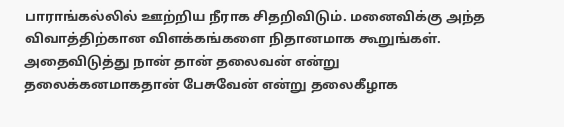பாராங்கல்லில் ஊற்றிய நீராக சிதறிவிடும். மனைவிக்கு அந்த விவாத்திற்கான விளக்கங்களை நிதானமாக கூறுங்கள். அதைவிடுத்து நான் தான் தலைவன் என்று தலைக்கனமாகதான் பேசுவேன் என்று தலைகீழாக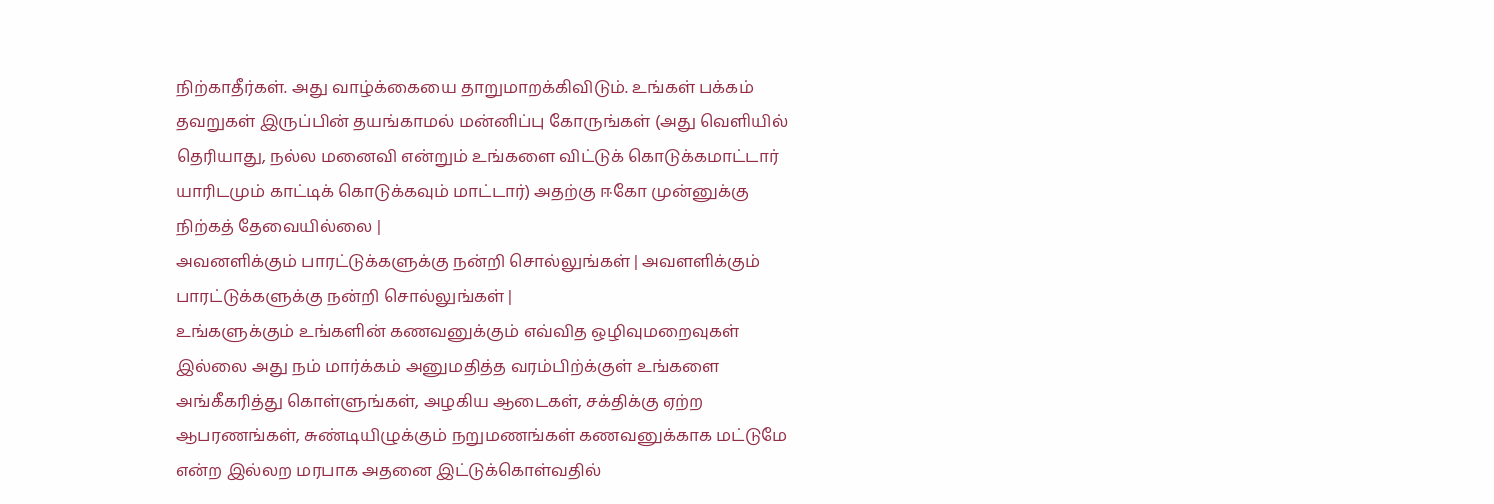நிற்காதீர்கள். அது வாழ்க்கையை தாறுமாறக்கிவிடும். உங்கள் பக்கம் தவறுகள் இருப்பின் தயங்காமல் மன்னிப்பு கோருங்கள் (அது வெளியில் தெரியாது, நல்ல மனைவி என்றும் உங்களை விட்டுக் கொடுக்கமாட்டார் யாரிடமும் காட்டிக் கொடுக்கவும் மாட்டார்) அதற்கு ஈகோ முன்னுக்கு நிற்கத் தேவையில்லை |
அவனளிக்கும் பாரட்டுக்களுக்கு நன்றி சொல்லுங்கள் | அவளளிக்கும் பாரட்டுக்களுக்கு நன்றி சொல்லுங்கள் |
உங்களுக்கும் உங்களின் கணவனுக்கும் எவ்வித ஒழிவுமறைவுகள் இல்லை அது நம் மார்க்கம் அனுமதித்த வரம்பிற்க்குள் உங்களை அங்கீகரித்து கொள்ளுங்கள், அழகிய ஆடைகள், சக்திக்கு ஏற்ற ஆபரணங்கள், சுண்டியிழுக்கும் நறுமணங்கள் கணவனுக்காக மட்டுமே என்ற இல்லற மரபாக அதனை இட்டுக்கொள்வதில்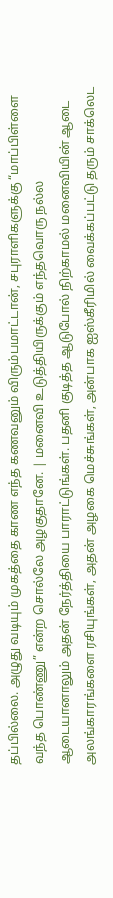தப்பில்லை. அழுது வடியும் முகத்தை காண எந்த கணவனும் விரும்பமாட்டான், சபுராளிகளுக்கு “மாப்பிள்ளை வந்த பொண்ணு” என்ற சொல்லே அழகுதானே. | மனைவி உடுத்தியிருக்கும் எந்தவொரு நல்ல ஆடையானாலும் அதன் நேர்த்தியை பாராட்டுங்கள். பதனி குடித்த ஆடுபோல் நிற்காமல் மனைவியின் ஆடை அலங்காரங்களை ரசியுங்கள், அதன் அழகை மெச்சுங்கள், அன்பாக ஐஸ்கீரிமில் வைக்கப்பட்டு தரும் சாக்லெட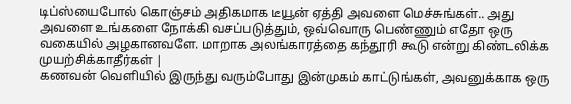டிப்ஸ்யைபோல் கொஞ்சம் அதிகமாக டீயூன் ஏத்தி அவளை மெச்சுங்கள்.. அது அவளை உங்களை நோக்கி வசப்படுத்தும், ஒவ்வொரு பெண்ணும் எதோ ஒரு வகையில் அழகானவளே. மாறாக அலங்காரத்தை கந்தூரி கூடு என்று கிண்டலிக்க முயற்சிக்காதீர்கள் |
கணவன் வெளியில் இருந்து வரும்போது இன்முகம் காட்டுங்கள், அவனுக்காக ஒரு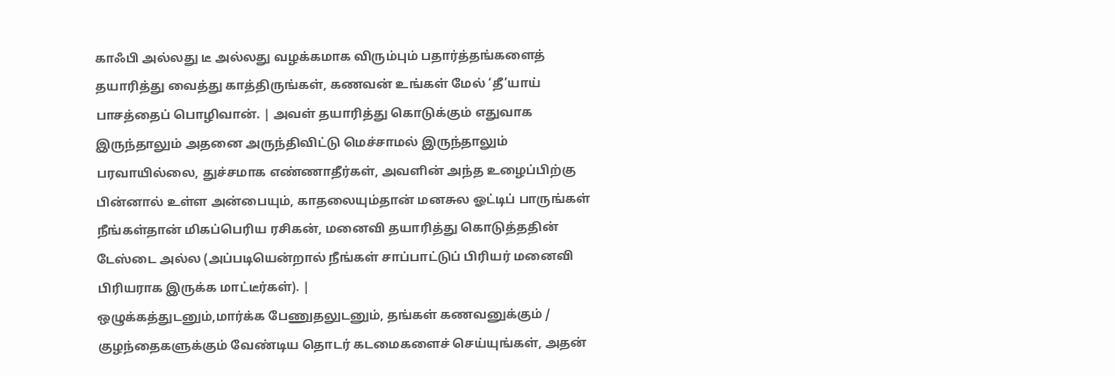காஃபி அல்லது டீ அல்லது வழக்கமாக விரும்பும் பதார்த்தங்களைத் தயாரித்து வைத்து காத்திருங்கள், கணவன் உங்கள் மேல் ‘தீ’யாய் பாசத்தைப் பொழிவான். | அவள் தயாரித்து கொடுக்கும் எதுவாக இருந்தாலும் அதனை அருந்திவிட்டு மெச்சாமல் இருந்தாலும் பரவாயில்லை, துச்சமாக எண்ணாதீர்கள், அவளின் அந்த உழைப்பிற்கு பின்னால் உள்ள அன்பையும், காதலையும்தான் மனசுல ஓட்டிப் பாருங்கள் நீங்கள்தான் மிகப்பெரிய ரசிகன், மனைவி தயாரித்து கொடுத்ததின் டேஸ்டை அல்ல (அப்படியென்றால் நீங்கள் சாப்பாட்டுப் பிரியர் மனைவி பிரியராக இருக்க மாட்டீர்கள்). |
ஒழுக்கத்துடனும்,மார்க்க பேணுதலுடனும், தங்கள் கணவனுக்கும் / குழந்தைகளுக்கும் வேண்டிய தொடர் கடமைகளைச் செய்யுங்கள், அதன்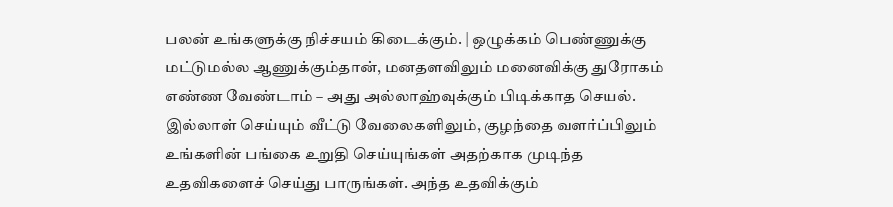பலன் உங்களுக்கு நிச்சயம் கிடைக்கும். | ஒழுக்கம் பெண்ணுக்கு மட்டுமல்ல ஆணுக்கும்தான், மனதளவிலும் மனைவிக்கு துரோகம் எண்ண வேண்டாம் – அது அல்லாஹ்வுக்கும் பிடிக்காத செயல். இல்லாள் செய்யும் வீட்டு வேலைகளிலும், குழந்தை வளர்ப்பிலும் உங்களின் பங்கை உறுதி செய்யுங்கள் அதற்காக முடிந்த உதவிகளைச் செய்து பாருங்கள். அந்த உதவிக்கும்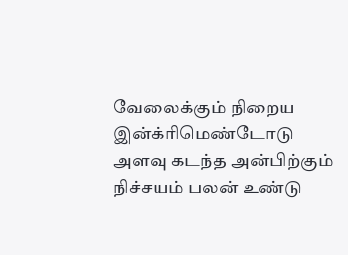வேலைக்கும் நிறைய இன்க்ரிமெண்டோடு அளவு கடந்த அன்பிற்கும் நிச்சயம் பலன் உண்டு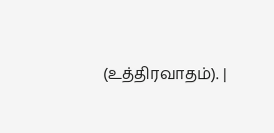(உத்திரவாதம்). |